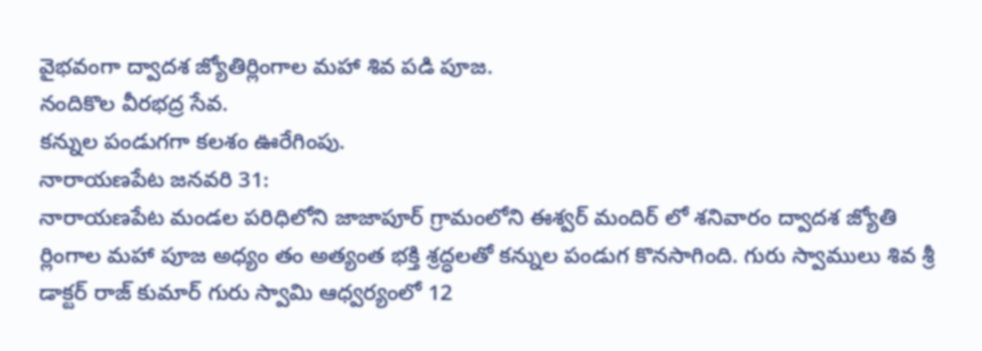వైభవంగా ద్వాదశ జ్యోతిర్లింగాల మహా శివ పడి పూజ.
నందికొల వీరభద్ర సేవ.
కన్నుల పండుగగా కలశం ఊరేగింపు.
నారాయణపేట జనవరి 31:
నారాయణపేట మండల పరిధిలోని జాజాపూర్ గ్రామంలోని ఈశ్వర్ మందిర్ లో శనివారం ద్వాదశ జ్యోతి ర్లింగాల మహా పూజ అధ్యం తం అత్యంత భక్తి శ్రద్ధలతో కన్నుల పండుగ కొనసాగింది. గురు స్వాములు శివ శ్రీ డాక్టర్ రాజ్ కుమార్ గురు స్వామి ఆధ్వర్యంలో 12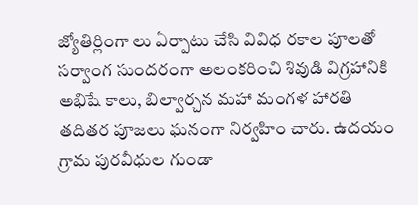జ్యోతిర్లింగా లు ఏర్పాటు చేసి వివిధ రకాల పూలతో సర్వాంగ సుందరంగా అలంకరించి శివుడి విగ్రహానికి అభిషే కాలు, బిల్వార్చన మహా మంగళ హారతి తదితర పూజలు ఘనంగా నిర్వహిం చారు. ఉదయం గ్రామ పురవీధుల గుండా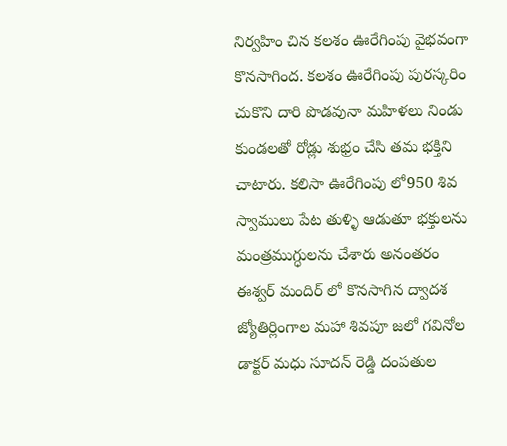నిర్వహిం చిన కలశం ఊరేగింపు వైభవంగా కొనసాగింద. కలశం ఊరేగింపు పురస్కరిం చుకొని దారి పొడవునా మహిళలు నిండు కుండలతో రోడ్లు శుభ్రం చేసి తమ భక్తిని చాటారు. కలిసా ఊరేగింపు లో950 శివ స్వాములు పేట తుళ్ళి ఆడుతూ భక్తులను మంత్రముగ్ధులను చేశారు అనంతరం ఈశ్వర్ మందిర్ లో కొనసాగిన ద్వాదశ జ్యోతిర్లింగాల మహా శివపూ జలో గవినోల డాక్టర్ మధు సూదన్ రెడ్డి దంపతుల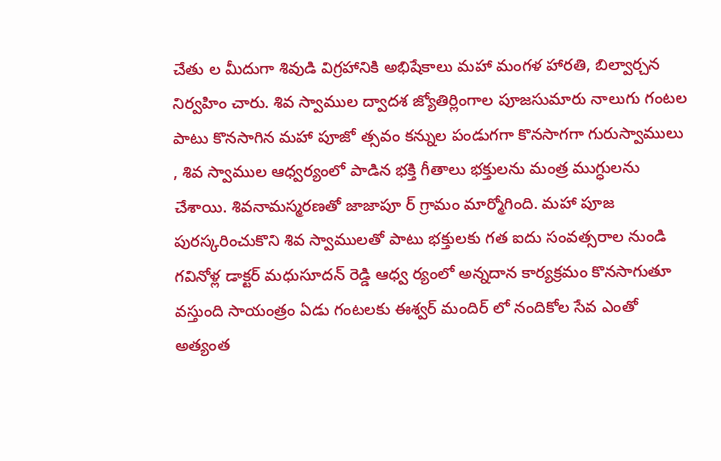చేతు ల మీదుగా శివుడి విగ్రహానికి అభిషేకాలు మహా మంగళ హారతి, బిల్వార్చన నిర్వహిం చారు. శివ స్వాముల ద్వాదశ జ్యోతిర్లింగాల పూజసుమారు నాలుగు గంటల పాటు కొనసాగిన మహా పూజో త్సవం కన్నుల పండుగగా కొనసాగగా గురుస్వాములు , శివ స్వాముల ఆధ్వర్యంలో పాడిన భక్తి గీతాలు భక్తులను మంత్ర ముగ్ధులను చేశాయి. శివనామస్మరణతో జాజాపూ ర్ గ్రామం మార్మోగింది. మహా పూజ పురస్కరించుకొని శివ స్వాములతో పాటు భక్తులకు గత ఐదు సంవత్సరాల నుండి గవినోళ్ల డాక్టర్ మధుసూదన్ రెడ్డి ఆధ్వ ర్యంలో అన్నదాన కార్యక్రమం కొనసాగుతూ వస్తుంది సాయంత్రం ఏడు గంటలకు ఈశ్వర్ మందిర్ లో నందికోల సేవ ఎంతో అత్యంత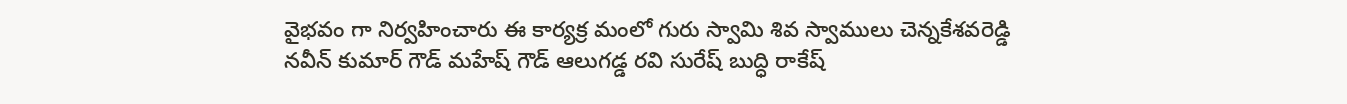వైభవం గా నిర్వహించారు ఈ కార్యక్ర మంలో గురు స్వామి శివ స్వాములు చెన్నకేశవరెడ్డి నవీన్ కుమార్ గౌడ్ మహేష్ గౌడ్ ఆలుగడ్డ రవి సురేష్ బుద్ధి రాకేష్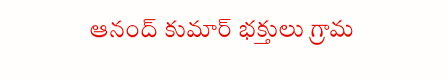ఆనంద్ కుమార్ భక్తులు గ్రామ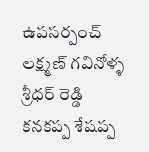ఉపసర్పంచ్ లక్ష్మణ్ గవినోళ్ళ శ్రీధర్ రెడ్డి కనకప్ప శేషప్ప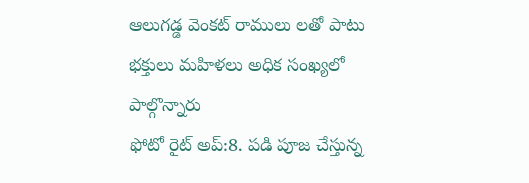ఆలుగడ్డ వెంకట్ రాములు లతో పాటు భక్తులు మహిళలు అధిక సంఖ్యలో పాల్గొన్నారు
ఫోటో రైట్ అప్:8. పడి పూజ చేస్తున్న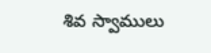శివ స్వాములు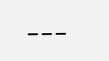___